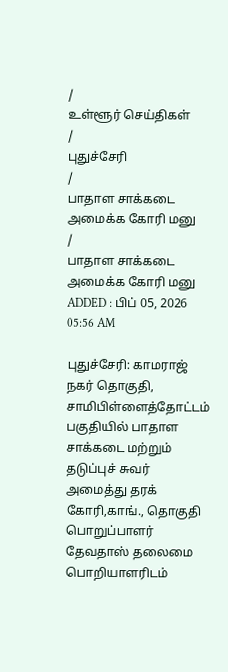/
உள்ளூர் செய்திகள்
/
புதுச்சேரி
/
பாதாள சாக்கடை அமைக்க கோரி மனு
/
பாதாள சாக்கடை அமைக்க கோரி மனு
ADDED : பிப் 05, 2026 05:56 AM

புதுச்சேரி: காமராஜ் நகர் தொகுதி, சாமிபிள்ளைத்தோட்டம் பகுதியில் பாதாள சாக்கடை மற்றும் தடுப்புச் சுவர் அமைத்து தரக் கோரி,காங்., தொகுதி பொறுப்பாளர் தேவதாஸ் தலைமை பொறியாளரிடம்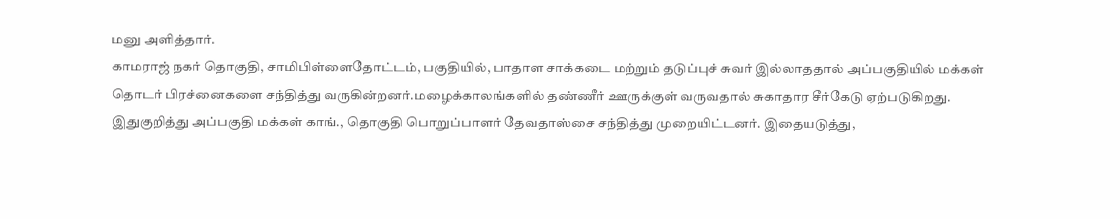மனு அளித்தார்.
காமராஜ் நகர் தொகுதி, சாமிபிள்ளைதோட்டம், பகுதியில், பாதாள சாக்கடை மற்றும் தடுப்புச் சுவர் இல்லாததால் அப்பகுதியில் மக்கள் தொடர் பிரச்னைகளை சந்தித்து வருகின்றனர்.மழைக்காலங்களில் தண்ணீர் ஊருக்குள் வருவதால் சுகாதார சீர்கேடு ஏற்படுகிறது.
இதுகுறித்து அப்பகுதி மக்கள் காங்., தொகுதி பொறுப்பாளர் தேவதாஸ்சை சந்தித்து முறையிட்டனர். இதையடுத்து,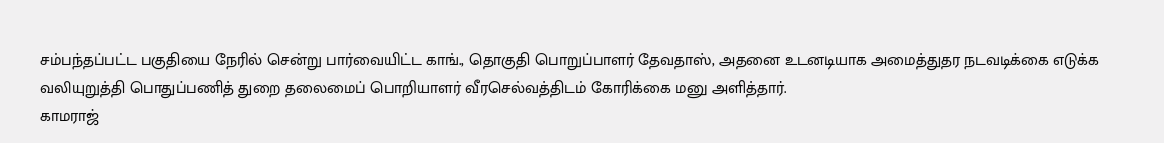சம்பந்தப்பட்ட பகுதியை நேரில் சென்று பார்வையிட்ட காங்., தொகுதி பொறுப்பாளர் தேவதாஸ், அதனை உடனடியாக அமைத்துதர நடவடிக்கை எடுக்க வலியுறுத்தி பொதுப்பணித் துறை தலைமைப் பொறியாளர் வீரசெல்வத்திடம் கோரிக்கை மனு அளித்தார்.
காமராஜ்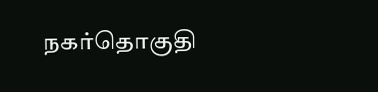நகர்தொகுதி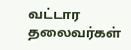வட்டார தலைவர்கள்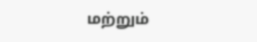மற்றும்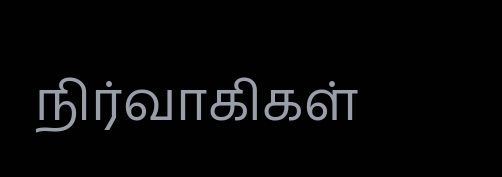நிர்வாகிகள்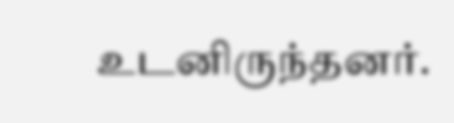உடனிருந்தனர்.